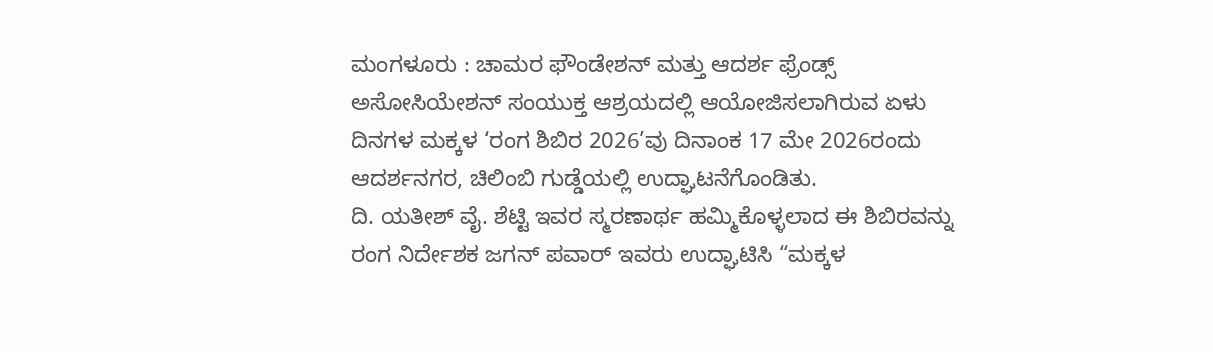ಮಂಗಳೂರು : ಚಾಮರ ಫೌಂಡೇಶನ್ ಮತ್ತು ಆದರ್ಶ ಫ್ರೆಂಡ್ಸ್ ಅಸೋಸಿಯೇಶನ್ ಸಂಯುಕ್ತ ಆಶ್ರಯದಲ್ಲಿ ಆಯೋಜಿಸಲಾಗಿರುವ ಏಳು ದಿನಗಳ ಮಕ್ಕಳ ‘ರಂಗ ಶಿಬಿರ 2026’ವು ದಿನಾಂಕ 17 ಮೇ 2026ರಂದು ಆದರ್ಶನಗರ, ಚಿಲಿಂಬಿ ಗುಡ್ಡೆಯಲ್ಲಿ ಉದ್ಘಾಟನೆಗೊಂಡಿತು.
ದಿ. ಯತೀಶ್ ವೈ. ಶೆಟ್ಟಿ ಇವರ ಸ್ಮರಣಾರ್ಥ ಹಮ್ಮಿಕೊಳ್ಳಲಾದ ಈ ಶಿಬಿರವನ್ನು ರಂಗ ನಿರ್ದೇಶಕ ಜಗನ್ ಪವಾರ್ ಇವರು ಉದ್ಘಾಟಿಸಿ “ಮಕ್ಕಳ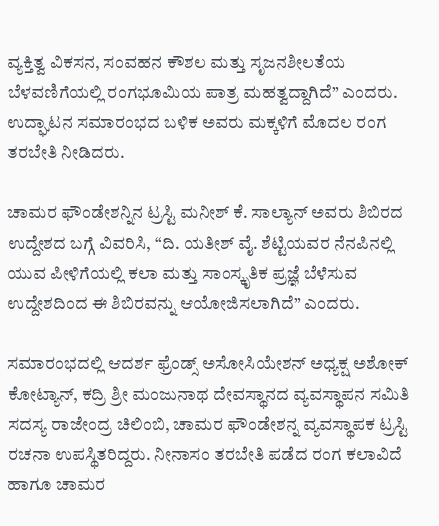ವ್ಯಕ್ತಿತ್ವ ವಿಕಸನ, ಸಂವಹನ ಕೌಶಲ ಮತ್ತು ಸೃಜನಶೀಲತೆಯ ಬೆಳವಣಿಗೆಯಲ್ಲಿ ರಂಗಭೂಮಿಯ ಪಾತ್ರ ಮಹತ್ವದ್ದಾಗಿದೆ” ಎಂದರು. ಉದ್ಘಾಟನ ಸಮಾರಂಭದ ಬಳಿಕ ಅವರು ಮಕ್ಕಳಿಗೆ ಮೊದಲ ರಂಗ ತರಬೇತಿ ನೀಡಿದರು.

ಚಾಮರ ಫೌಂಡೇಶನ್ನಿನ ಟ್ರಸ್ಟಿ ಮನೀಶ್ ಕೆ. ಸಾಲ್ಯಾನ್ ಅವರು ಶಿಬಿರದ ಉದ್ದೇಶದ ಬಗ್ಗೆ ವಿವರಿಸಿ, “ದಿ. ಯತೀಶ್ ವೈ. ಶೆಟ್ಟಿಯವರ ನೆನಪಿನಲ್ಲಿ ಯುವ ಪೀಳಿಗೆಯಲ್ಲಿ ಕಲಾ ಮತ್ತು ಸಾಂಸ್ಕೃತಿಕ ಪ್ರಜ್ಞೆ ಬೆಳೆಸುವ ಉದ್ದೇಶದಿಂದ ಈ ಶಿಬಿರವನ್ನು ಆಯೋಜಿಸಲಾಗಿದೆ” ಎಂದರು.

ಸಮಾರಂಭದಲ್ಲಿ ಆದರ್ಶ ಫ್ರೆಂಡ್ಸ್ ಅಸೋಸಿಯೇಶನ್ ಅಧ್ಯಕ್ಷ ಅಶೋಕ್ ಕೋಟ್ಯಾನ್, ಕದ್ರಿ ಶ್ರೀ ಮಂಜುನಾಥ ದೇವಸ್ಥಾನದ ವ್ಯವಸ್ಥಾಪನ ಸಮಿತಿ ಸದಸ್ಯ ರಾಜೇಂದ್ರ ಚಿಲಿಂಬಿ, ಚಾಮರ ಫೌಂಡೇಶನ್ನ ವ್ಯವಸ್ಥಾಪಕ ಟ್ರಸ್ಟಿ ರಚನಾ ಉಪಸ್ಥಿತರಿದ್ದರು. ನೀನಾಸಂ ತರಬೇತಿ ಪಡೆದ ರಂಗ ಕಲಾವಿದೆ ಹಾಗೂ ಚಾಮರ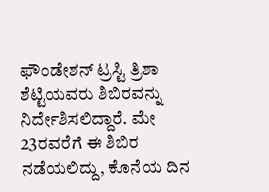ಫೌಂಡೇಶನ್ ಟ್ರಸ್ಟಿ ತ್ರಿಶಾ ಶೆಟ್ಟಿಯವರು ಶಿಬಿರವನ್ನು ನಿರ್ದೇಶಿಸಲಿದ್ದಾರೆ. ಮೇ 23ರವರೆಗೆ ಈ ಶಿಬಿರ ನಡೆಯಲಿದ್ದು, ಕೊನೆಯ ದಿನ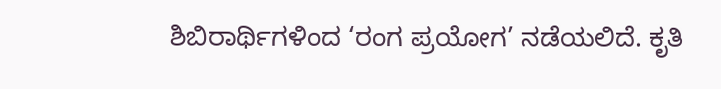ಶಿಬಿರಾರ್ಥಿಗಳಿಂದ ‘ರಂಗ ಪ್ರಯೋಗ’ ನಡೆಯಲಿದೆ. ಕೃತಿ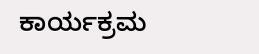ಕಾರ್ಯಕ್ರಮ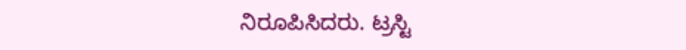ನಿರೂಪಿಸಿದರು. ಟ್ರಸ್ಟಿ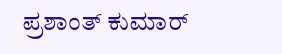ಪ್ರಶಾಂತ್ ಕುಮಾರ್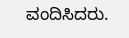ವಂದಿಸಿದರು.